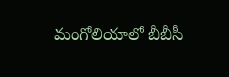మంగోలియాలో బీబీసీ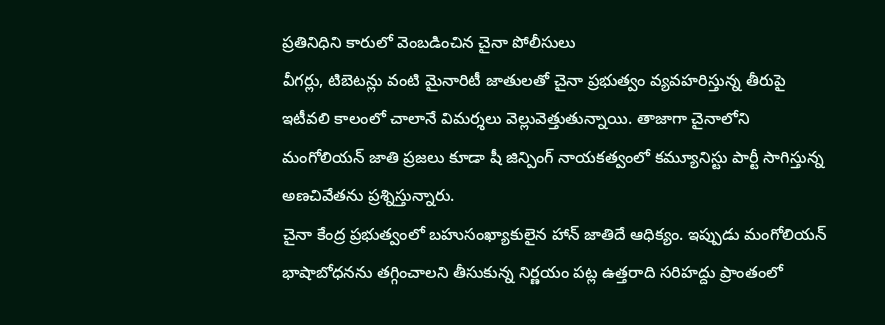ప్రతినిధిని కారులో వెంబడించిన చైనా పోలీసులు
వీగర్లు, టిబెటన్లు వంటి మైనారిటీ జాతులతో చైనా ప్రభుత్వం వ్యవహరిస్తున్న తీరుపై ఇటీవలి కాలంలో చాలానే విమర్శలు వెల్లువెత్తుతున్నాయి. తాజాగా చైనాలోని మంగోలియన్ జాతి ప్రజలు కూడా షీ జిన్పింగ్ నాయకత్వంలో కమ్యూనిస్టు పార్టీ సాగిస్తున్న అణచివేతను ప్రశ్నిస్తున్నారు.
చైనా కేంద్ర ప్రభుత్వంలో బహుసంఖ్యాకులైన హాన్ జాతిదే ఆధిక్యం. ఇప్పుడు మంగోలియన్ భాషాబోధనను తగ్గించాలని తీసుకున్న నిర్ణయం పట్ల ఉత్తరాది సరిహద్దు ప్రాంతంలో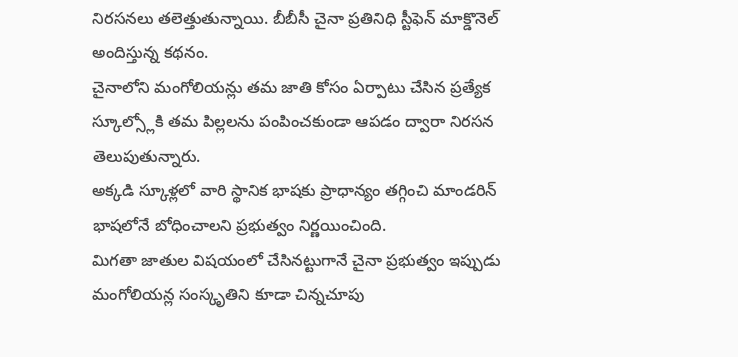నిరసనలు తలెత్తుతున్నాయి. బీబీసీ చైనా ప్రతినిధి స్టీఫెన్ మాక్డొనెల్ అందిస్తున్న కథనం.
చైనాలోని మంగోలియన్లు తమ జాతి కోసం ఏర్పాటు చేసిన ప్రత్యేక స్కూల్స్లోకి తమ పిల్లలను పంపించకుండా ఆపడం ద్వారా నిరసన తెలుపుతున్నారు.
అక్కడి స్కూళ్లలో వారి స్థానిక భాషకు ప్రాధాన్యం తగ్గించి మాండరిన్ భాషలోనే బోధించాలని ప్రభుత్వం నిర్ణయించింది.
మిగతా జాతుల విషయంలో చేసినట్టుగానే చైనా ప్రభుత్వం ఇప్పుడు మంగోలియన్ల సంస్కృతిని కూడా చిన్నచూపు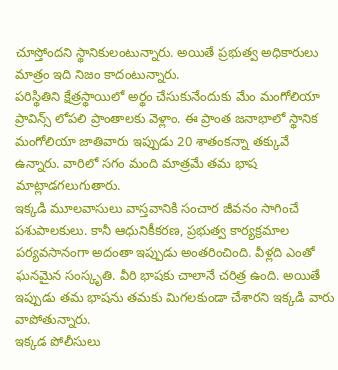చూస్తోందని స్థానికులంటున్నారు. అయితే ప్రభుత్వ అధికారులు మాత్రం ఇది నిజం కాదంటున్నారు.
పరిస్థితిని క్షేత్రస్థాయిలో అర్థం చేసుకునేందుకు మేం మంగోలియా ప్రావిన్స్ లోపలి ప్రాంతాలకు వెళ్లాం. ఈ ప్రాంత జనాభాలో స్థానిక మంగోలియా జాతివారు ఇప్పుడు 20 శాతంకన్నా తక్కువే ఉన్నారు. వారిలో సగం మంది మాత్రమే తమ భాష మాట్లాడగలుగుతారు.
ఇక్కడి మూలవాసులు వాస్తవానికి సంచార జీవనం సాగించే పశుపాలకులు. కానీ ఆధునికీకరణ, ప్రభుత్వ కార్యక్రమాల పర్యవసానంగా అదంతా ఇప్పుడు అంతరించింది. వీళ్లది ఎంతో ఘనమైన సంస్కృతి. వీరి భాషకు చాలానే చరిత్ర ఉంది. అయితే ఇప్పుడు తమ భాషను తమకు మిగలకుండా చేశారని ఇక్కడి వారు వాపోతున్నారు.
ఇక్కడ పోలీసులు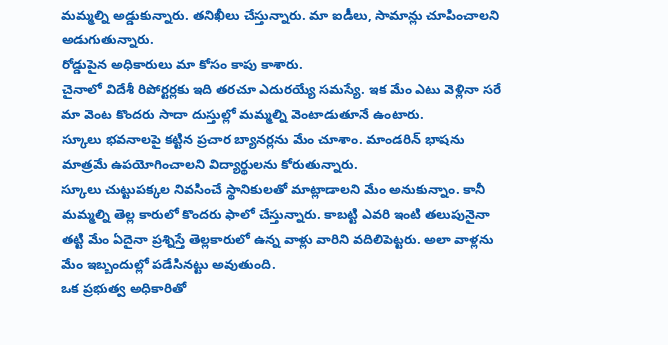మమ్మల్ని అడ్డుకున్నారు. తనిఖీలు చేస్తున్నారు. మా ఐడీలు, సామాన్లు చూపించాలని అడుగుతున్నారు.
రోడ్డుపైన అధికారులు మా కోసం కాపు కాశారు.
చైనాలో విదేశీ రిపోర్టర్లకు ఇది తరచూ ఎదురయ్యే సమస్యే. ఇక మేం ఎటు వెళ్లినా సరే మా వెంట కొందరు సాదా దుస్తుల్లో మమ్మల్ని వెంటాడుతూనే ఉంటారు.
స్కూలు భవనాలపై కట్టిన ప్రచార బ్యానర్లను మేం చూశాం. మాండరిన్ భాషను మాత్రమే ఉపయోగించాలని విద్యార్థులను కోరుతున్నారు.
స్కూలు చుట్టుపక్కల నివసించే స్థానికులతో మాట్లాడాలని మేం అనుకున్నాం. కానీ మమ్మల్ని తెల్ల కారులో కొందరు ఫాలో చేస్తున్నారు. కాబట్టి ఎవరి ఇంటి తలుపునైనా తట్టి మేం ఏదైనా ప్రశ్నిస్తే తెల్లకారులో ఉన్న వాళ్లు వారిని వదిలిపెట్టరు. అలా వాళ్లను మేం ఇబ్బందుల్లో పడేసినట్టు అవుతుంది.
ఒక ప్రభుత్వ అధికారితో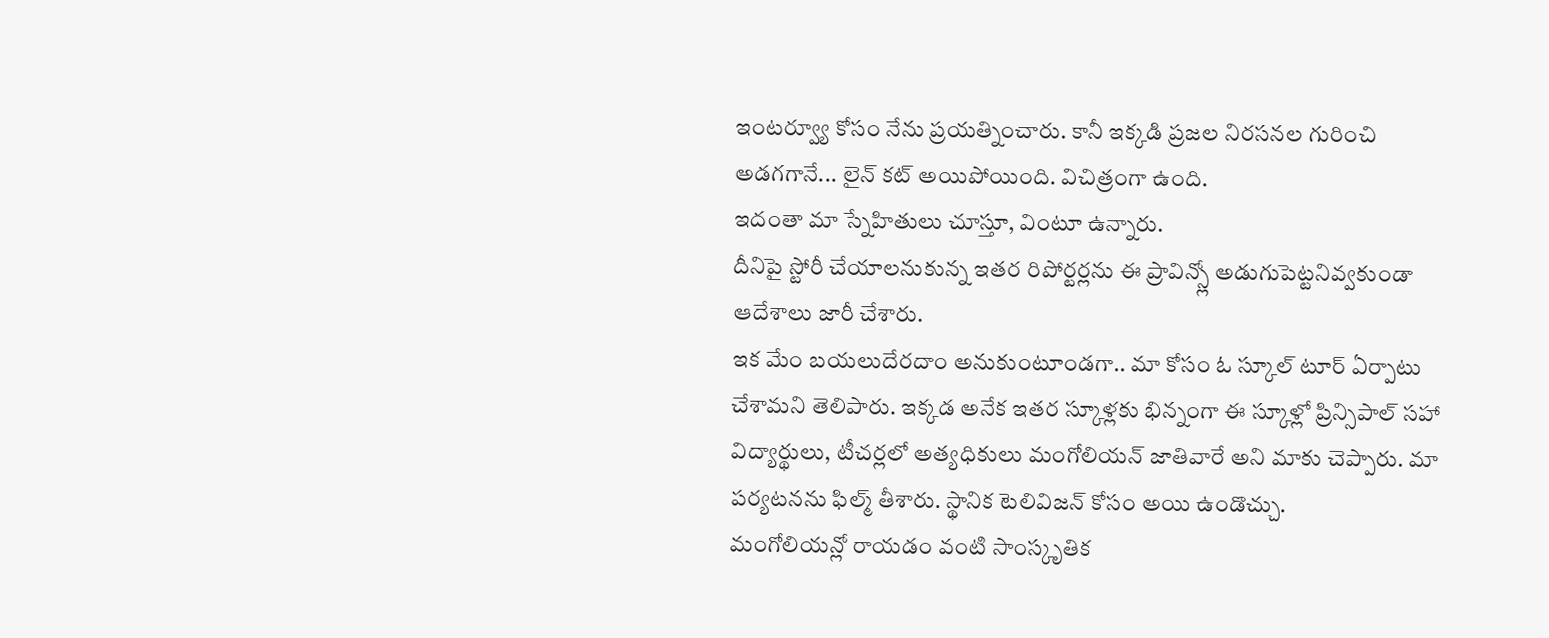ఇంటర్వ్యూ కోసం నేను ప్రయత్నించారు. కానీ ఇక్కడి ప్రజల నిరసనల గురించి అడగగానే... లైన్ కట్ అయిపోయింది. విచిత్రంగా ఉంది.
ఇదంతా మా స్నేహితులు చూస్తూ, వింటూ ఉన్నారు.
దీనిపై స్టోరీ చేయాలనుకున్న ఇతర రిపోర్టర్లను ఈ ప్రావిన్స్లో అడుగుపెట్టనివ్వకుండా ఆదేశాలు జారీ చేశారు.
ఇక మేం బయలుదేరదాం అనుకుంటూండగా.. మా కోసం ఓ స్కూల్ టూర్ ఏర్పాటు చేశామని తెలిపారు. ఇక్కడ అనేక ఇతర స్కూళ్లకు భిన్నంగా ఈ స్కూళ్లో ప్రిన్సిపాల్ సహా విద్యార్థులు, టీచర్లలో అత్యధికులు మంగోలియన్ జాతివారే అని మాకు చెప్పారు. మా పర్యటనను ఫిల్మ్ తీశారు. స్థానిక టెలివిజన్ కోసం అయి ఉండొచ్చు.
మంగోలియన్లో రాయడం వంటి సాంస్కృతిక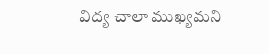విద్య చాలా ముఖ్యమని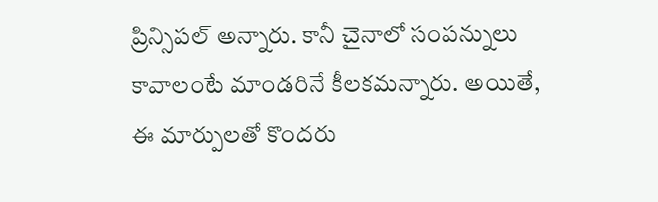ప్రిన్సిపల్ అన్నారు. కానీ చైనాలో సంపన్నులు కావాలంటే మాండరినే కీలకమన్నారు. అయితే, ఈ మార్పులతో కొందరు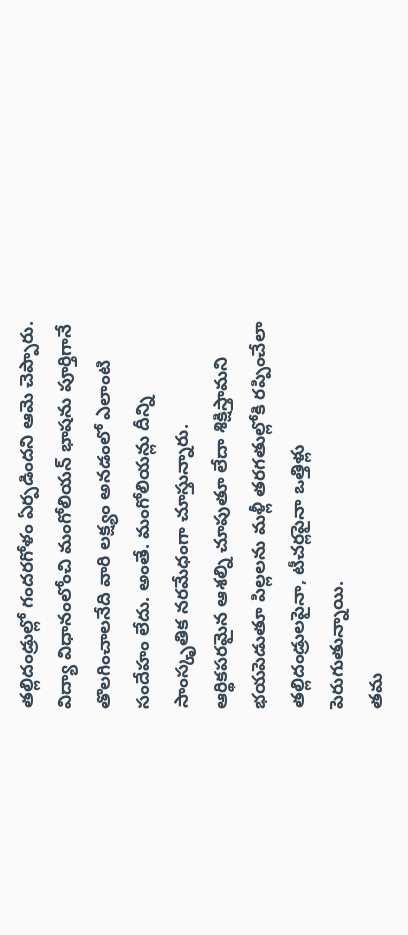తల్లిదండ్రుల్లో గందరగోళం ఏర్పడిందని ఆమె చెప్పారు.
విద్యా విధానంలోంచి మంగోలియన్ భాషను పూర్తిగానే తొలగించాలనేది వారి లక్ష్యం అనడంలో ఎలాంటి సందేహం లేదు. అంతే. మంగోలియన్లు దీన్ని సాంస్కృతిక నరమేధంగా చూస్తున్నారు.
ఆర్థికపరమైన ఆశల్ని చూపుతూ లేదా శిక్షిస్తామని భయపెడుతూ పిల్లలను మళ్లీ తరగతుల్లోకి రప్పించేలా తల్లిదండ్రులపైనా, టీచర్లపైనా ఒత్తిళ్లు పెరుగుతున్నాయి.
తమ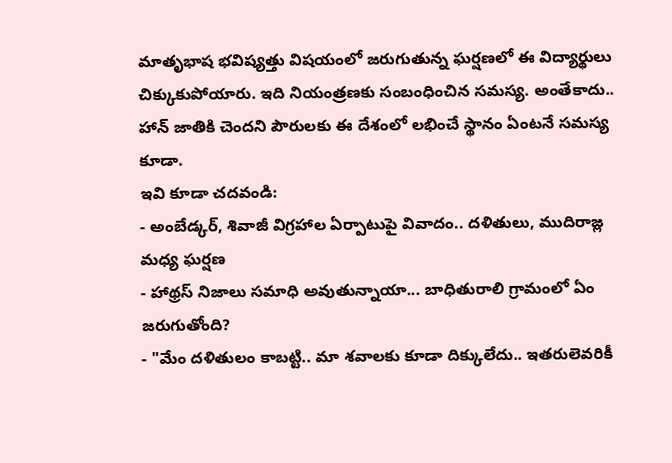మాతృభాష భవిష్యత్తు విషయంలో జరుగుతున్న ఘర్షణలో ఈ విద్యార్థులు చిక్కుకుపోయారు. ఇది నియంత్రణకు సంబంధించిన సమస్య. అంతేకాదు.. హాన్ జాతికి చెందని పౌరులకు ఈ దేశంలో లభించే స్థానం ఏంటనే సమస్య కూడా.
ఇవి కూడా చదవండి:
- అంబేడ్కర్, శివాజీ విగ్రహాల ఏర్పాటుపై వివాదం.. దళితులు, ముదిరాజ్ల మధ్య ఘర్షణ
- హాథ్రస్ నిజాలు సమాధి అవుతున్నాయా... బాధితురాలి గ్రామంలో ఏం జరుగుతోంది?
- "మేం దళితులం కాబట్టి.. మా శవాలకు కూడా దిక్కులేదు.. ఇతరులెవరికీ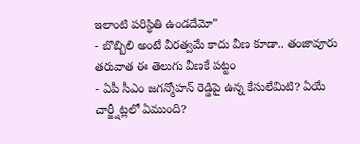ఇలాంటి పరిస్థితి ఉండదేమో"
- బొబ్బిలి అంటే వీరత్వమే కాదు వీణ కూడా.. తంజావూరు తరువాత ఈ తెలుగు వీణకే పట్టం
- ఏపీ సీఎం జగన్మోహన్ రెడ్డిపై ఉన్న కేసులేమిటి? ఏయే చార్జ్షీట్లలో ఏముంది?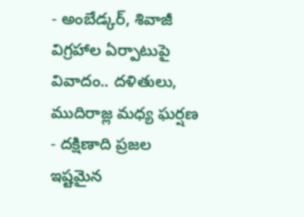- అంబేడ్కర్, శివాజీ విగ్రహాల ఏర్పాటుపై వివాదం.. దళితులు, ముదిరాజ్ల మధ్య ఘర్షణ
- దక్షిణాది ప్రజల ఇష్టమైన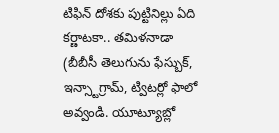టిఫిన్ దోశకు పుట్టినిల్లు ఏది కర్ణాటకా.. తమిళనాడా
(బీబీసీ తెలుగును ఫేస్బుక్, ఇన్స్టాగ్రామ్, ట్విటర్లో ఫాలో అవ్వండి. యూట్యూబ్లో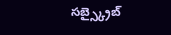సబ్స్క్రైబ్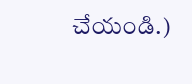చేయండి.)